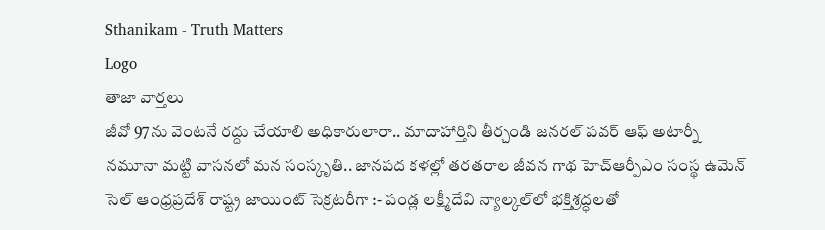Sthanikam - Truth Matters
Logo
తాజా వార్తలు
జీవో 97ను వెంటనే రద్దు చేయాలి అధికారులారా.. మాదాహార్తిని తీర్చండి జనరల్ పవర్ ఆఫ్ అటార్నీ నమూనా మట్టి వాసనలో మన సంస్కృతి.. జానపద కళల్లో తరతరాల జీవన గాథ హెచ్ఆర్పీఎం సంస్థ ఉమెన్ సెల్ ఆంధ్రప్రదేశ్ రాష్ట్ర జాయింట్ సెక్రటరీగా :- పండ్ల లక్ష్మీదేవి న్యాల్కల్‌లో భక్తిశ్రద్ధలతో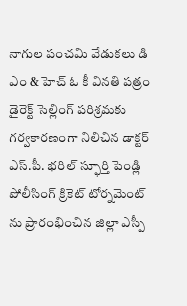నాగుల పంచమి వేడుకలు డి ఎం & హెచ్ ఓ కీ వినతి పత్రం డైరెక్ట్ సెల్లింగ్ పరిశ్రమకు గర్వకారణంగా నిలిచిన డాక్టర్ ఎస్.పీ. భరిల్ స్ఫూర్తి పెండ్లి పోలీసింగ్ క్రికెట్ టోర్నమెంట్ ను ప్రారంభించిన జిల్లా ఎస్పీ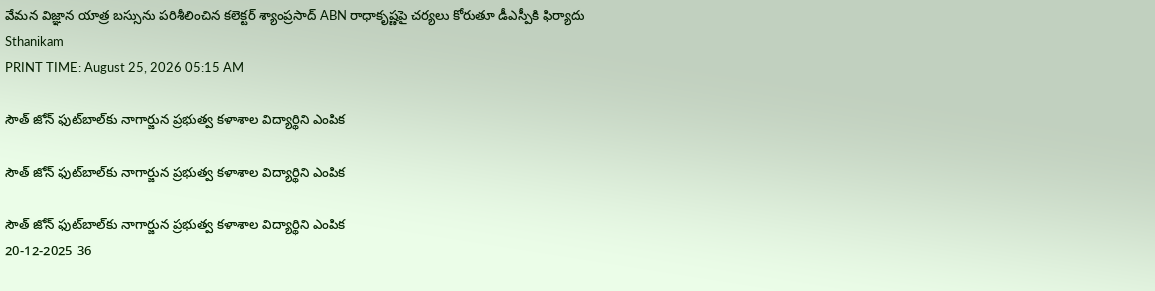వేమన విజ్ఞాన యాత్ర బస్సును పరిశీలించిన కలెక్టర్ శ్యాంప్రసాద్ ABN రాధాకృష్ణపై చర్యలు కోరుతూ డీఎస్పీకి ఫిర్యాదు
Sthanikam
PRINT TIME: August 25, 2026 05:15 AM

సౌత్ జోన్ ఫుట్‌బాల్‌కు నాగార్జున ప్రభుత్వ కళాశాల విద్యార్థిని ఎంపిక

సౌత్ జోన్ ఫుట్‌బాల్‌కు నాగార్జున ప్రభుత్వ కళాశాల విద్యార్థిని ఎంపిక

సౌత్ జోన్ ఫుట్‌బాల్‌కు నాగార్జున ప్రభుత్వ కళాశాల విద్యార్థిని ఎంపిక
20-12-2025 36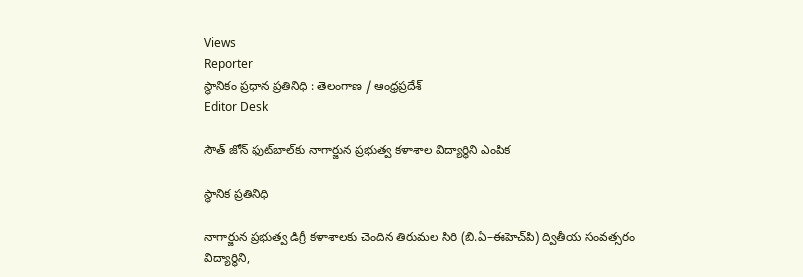Views
Reporter
స్థానికం ప్రధాన ప్రతినిధి : తెలంగాణ / ఆంధ్రప్రదేశ్
Editor Desk

సౌత్ జోన్ ఫుట్‌బాల్‌కు నాగార్జున ప్రభుత్వ కళాశాల విద్యార్థిని ఎంపిక

స్థానిక ప్రతినిధి

నాగార్జున ప్రభుత్వ డిగ్రీ కళాశాలకు చెందిన తిరుమల సిరి (బి.ఏ–ఈహెచ్‌పి) ద్వితీయ సంవత్సరం విద్యార్థిని,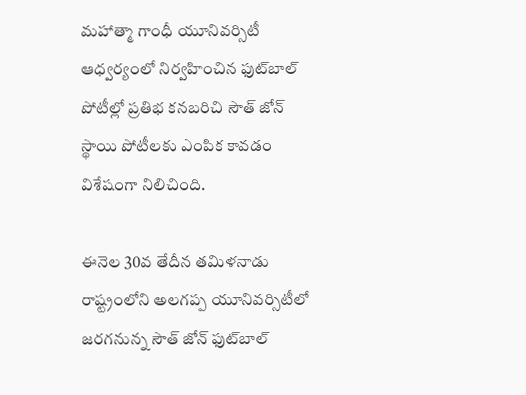మహాత్మా గాంధీ యూనివర్సిటీ ఆధ్వర్యంలో నిర్వహించిన ఫుట్‌బాల్ పోటీల్లో ప్రతిభ కనబరిచి సౌత్ జోన్ స్థాయి పోటీలకు ఎంపిక కావడం విశేషంగా నిలిచింది.

ఈనెల 30వ తేదీన తమిళనాడు రాష్ట్రంలోని అలగప్ప యూనివర్సిటీలో జరగనున్న సౌత్ జోన్ ఫుట్‌బాల్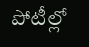పోటీల్లో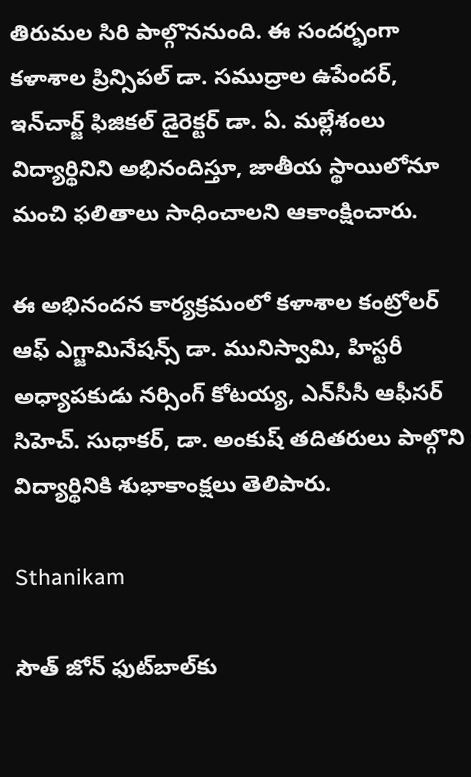తిరుమల సిరి పాల్గొననుంది. ఈ సందర్భంగా కళాశాల ప్రిన్సిపల్ డా. సముద్రాల ఉపేందర్, ఇన్‌చార్జ్ ఫిజికల్ డైరెక్టర్ డా. ఏ. మల్లేశంలు విద్యార్థినిని అభినందిస్తూ, జాతీయ స్థాయిలోనూ మంచి ఫలితాలు సాధించాలని ఆకాంక్షించారు.

ఈ అభినందన కార్యక్రమంలో కళాశాల కంట్రోలర్ ఆఫ్ ఎగ్జామినేషన్స్ డా. మునిస్వామి, హిస్టరీ అధ్యాపకుడు నర్సింగ్ కోటయ్య, ఎన్‌సీసీ ఆఫీసర్ సిహెచ్. సుధాకర్, డా. అంకుష్ తదితరులు పాల్గొని విద్యార్థినికి శుభాకాంక్షలు తెలిపారు.

Sthanikam

సౌత్ జోన్ ఫుట్‌బాల్‌కు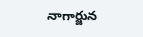నాగార్జున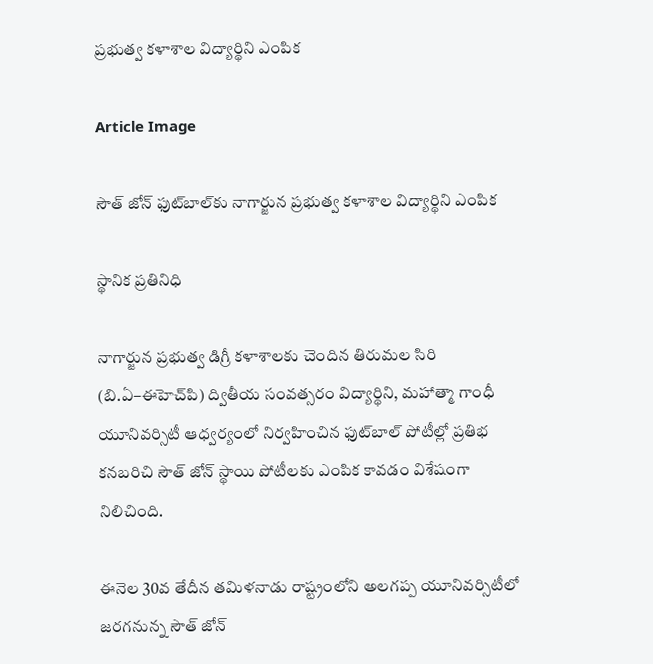ప్రభుత్వ కళాశాల విద్యార్థిని ఎంపిక

Article Image

సౌత్ జోన్ ఫుట్‌బాల్‌కు నాగార్జున ప్రభుత్వ కళాశాల విద్యార్థిని ఎంపిక

స్థానిక ప్రతినిధి

నాగార్జున ప్రభుత్వ డిగ్రీ కళాశాలకు చెందిన తిరుమల సిరి (బి.ఏ–ఈహెచ్‌పి) ద్వితీయ సంవత్సరం విద్యార్థిని, మహాత్మా గాంధీ యూనివర్సిటీ ఆధ్వర్యంలో నిర్వహించిన ఫుట్‌బాల్ పోటీల్లో ప్రతిభ కనబరిచి సౌత్ జోన్ స్థాయి పోటీలకు ఎంపిక కావడం విశేషంగా నిలిచింది.

ఈనెల 30వ తేదీన తమిళనాడు రాష్ట్రంలోని అలగప్ప యూనివర్సిటీలో జరగనున్న సౌత్ జోన్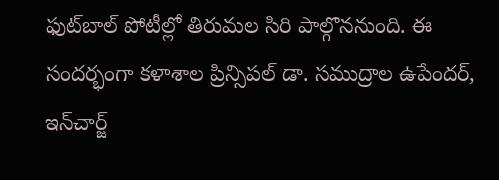ఫుట్‌బాల్ పోటీల్లో తిరుమల సిరి పాల్గొననుంది. ఈ సందర్భంగా కళాశాల ప్రిన్సిపల్ డా. సముద్రాల ఉపేందర్, ఇన్‌చార్జ్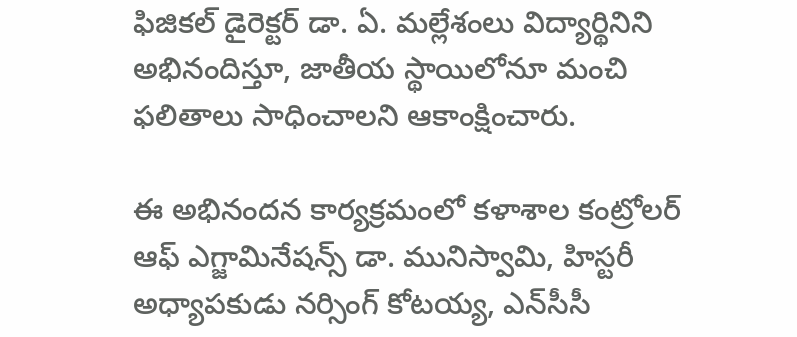ఫిజికల్ డైరెక్టర్ డా. ఏ. మల్లేశంలు విద్యార్థినిని అభినందిస్తూ, జాతీయ స్థాయిలోనూ మంచి ఫలితాలు సాధించాలని ఆకాంక్షించారు.

ఈ అభినందన కార్యక్రమంలో కళాశాల కంట్రోలర్ ఆఫ్ ఎగ్జామినేషన్స్ డా. మునిస్వామి, హిస్టరీ అధ్యాపకుడు నర్సింగ్ కోటయ్య, ఎన్‌సీసీ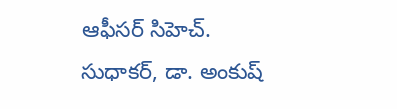ఆఫీసర్ సిహెచ్. సుధాకర్, డా. అంకుష్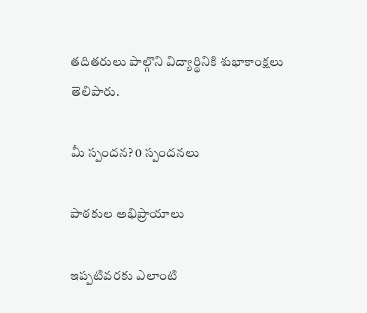తదితరులు పాల్గొని విద్యార్థినికి శుభాకాంక్షలు తెలిపారు.

మీ స్పందన? 0 స్పందనలు

పాఠకుల అభిప్రాయాలు

ఇప్పటివరకు ఎలాంటి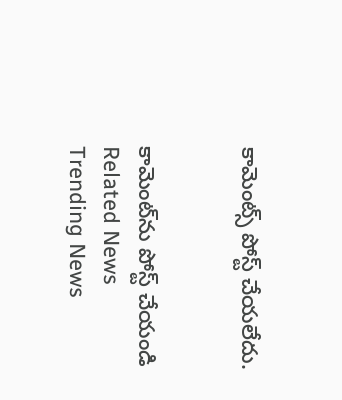కామెంట్స్ పోస్ట్ చేయలేదు.


కామెంట్‌ను పోస్ట్ చేయండి
Related News
Trending News